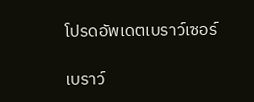โปรดอัพเดตเบราว์เซอร์

เบราว์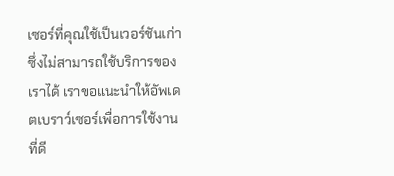เซอร์ที่คุณใช้เป็นเวอร์ชันเก่าซึ่งไม่สามารถใช้บริการของเราได้ เราขอแนะนำให้อัพเดตเบราว์เซอร์เพื่อการใช้งานที่ดี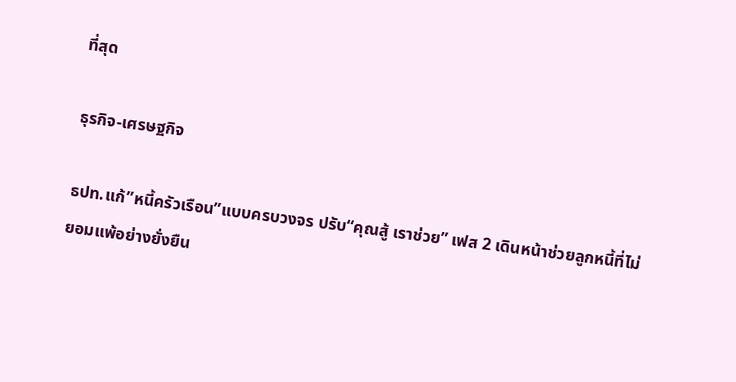ที่สุด

ธุรกิจ-เศรษฐกิจ

ธปท.แก้”หนี้ครัวเรือน”แบบครบวงจร ปรับ“คุณสู้ เราช่วย” เฟส 2 เดินหน้าช่วยลูกหนี้ที่ไม่ยอมแพ้อย่างยั่งยืน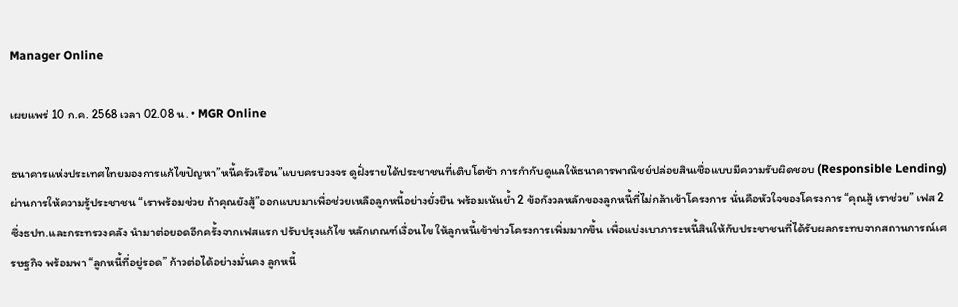Manager Online

เผยแพร่ 10 ก.ค. 2568 เวลา 02.08 น. • MGR Online

ธนาคารแห่งประเทศไทยมองการแก้ไขปัญหา”หนี้ครัวเรือน”แบบครบวงจร ดูฝั่งรายได้ประชาชนที่เติบโตช้า การกำกับดูแลให้ธนาคารพาณิชย์ปล่อยสินเชื่อแบบมีความรับผิดชอบ (Responsible Lending) ผ่านการให้ความรู้ประชาชน “เราพร้อมช่วย ถ้าคุณยังสู้”ออกแบบมาเพื่อช่วยเหลือลูกหนี้อย่างยั่งยืน พร้อมเน้นย้ำ 2 ข้อกังวลหลักของลูกหนี้ที่ไม่กล้าเข้าโครงการ นั่นคือหัวใจของโครงการ “คุณสู้ เราช่วย” เฟส 2 ซึ่งธปท.และกระทรวงคลัง นำมาต่อยอดอีกครั้งจากเฟสแรก ปรับปรุงแก้ไข หลักเกณฑ์เงื่อนไข ให้ลูกหนี้เข้าข่าวโครงการเพิ่มมากขึ้น เพื่อแบ่งเบาภาระหนี้สินให้กับประชาชนที่ได้รับผลกระทบจากสถานการณ์เศรษฐกิจ พร้อมพา “ลูกหนี้ที่อยู่รอด” ก้าวต่อได้อย่างมั่นคง ลูกหนี้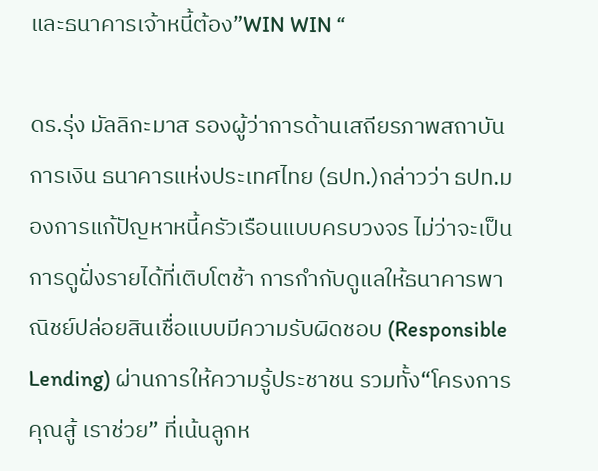และธนาคารเจ้าหนี้ต้อง”WIN WIN “

ดร.รุ่ง มัลลิกะมาส รองผู้ว่าการด้านเสถียรภาพสถาบันการเงิน ธนาคารแห่งประเทศไทย (ธปท.)กล่าวว่า ธปท.มองการแก้ปัญหาหนี้ครัวเรือนแบบครบวงจร ไม่ว่าจะเป็นการดูฝั่งรายได้ที่เติบโตช้า การกำกับดูแลให้ธนาคารพาณิชย์ปล่อยสินเชื่อแบบมีความรับผิดชอบ (Responsible Lending) ผ่านการให้ความรู้ประชาชน รวมทั้ง“โครงการคุณสู้ เราช่วย” ที่เน้นลูกห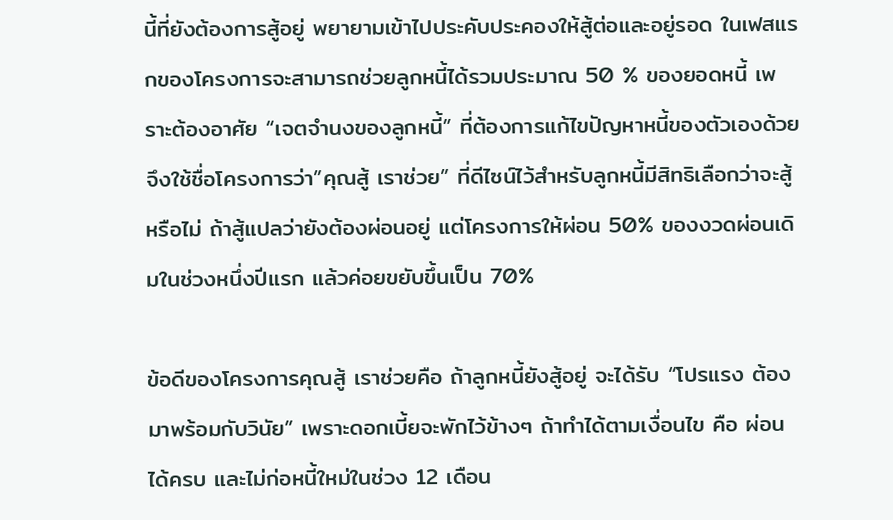นี้ที่ยังต้องการสู้อยู่ พยายามเข้าไปประคับประคองให้สู้ต่อและอยู่รอด ในเฟสแรกของโครงการจะสามารถช่วยลูกหนี้ได้รวมประมาณ 50 % ของยอดหนี้ เพราะต้องอาศัย “เจตจำนงของลูกหนี้” ที่ต้องการแก้ไขปัญหาหนี้ของตัวเองด้วย จึงใช้ชื่อโครงการว่า”คุณสู้ เราช่วย” ที่ดีไซน์ไว้สำหรับลูกหนี้มีสิทธิเลือกว่าจะสู้หรือไม่ ถ้าสู้แปลว่ายังต้องผ่อนอยู่ แต่โครงการให้ผ่อน 50% ของงวดผ่อนเดิมในช่วงหนึ่งปีแรก แล้วค่อยขยับขึ้นเป็น 70%

ข้อดีของโครงการคุณสู้ เราช่วยคือ ถ้าลูกหนี้ยังสู้อยู่ จะได้รับ “โปรแรง ต้องมาพร้อมกับวินัย” เพราะดอกเบี้ยจะพักไว้ข้างๆ ถ้าทำได้ตามเงื่อนไข คือ ผ่อนได้ครบ และไม่ก่อหนี้ใหม่ในช่วง 12 เดือน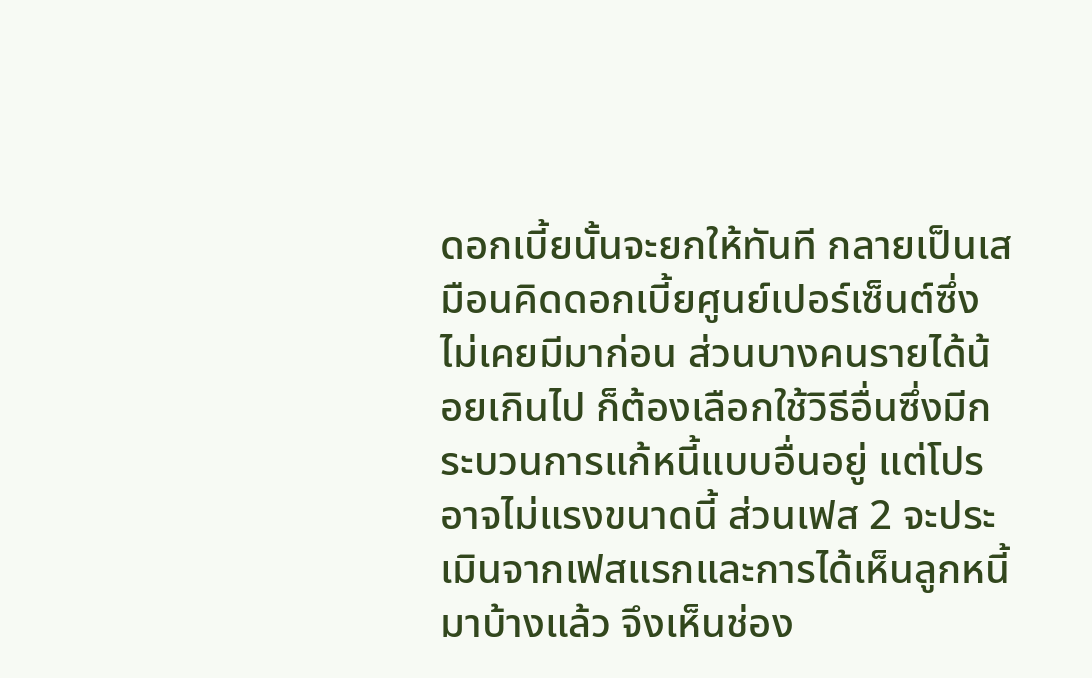ดอกเบี้ยนั้นจะยกให้ทันที กลายเป็นเสมือนคิดดอกเบี้ยศูนย์เปอร์เซ็นต์ซึ่งไม่เคยมีมาก่อน ส่วนบางคนรายได้น้อยเกินไป ก็ต้องเลือกใช้วิธีอื่นซึ่งมีกระบวนการแก้หนี้แบบอื่นอยู่ แต่โปรอาจไม่แรงขนาดนี้ ส่วนเฟส 2 จะประเมินจากเฟสแรกและการได้เห็นลูกหนี้มาบ้างแล้ว จึงเห็นช่อง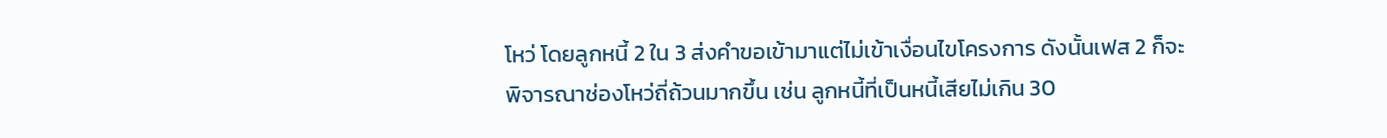โหว่ โดยลูกหนี้ 2 ใน 3 ส่งคำขอเข้ามาแต่ไม่เข้าเงื่อนไขโครงการ ดังนั้นเฟส 2 ก็จะพิจารณาช่องโหว่ถี่ถ้วนมากขึ้น เช่น ลูกหนี้ที่เป็นหนี้เสียไม่เกิน 30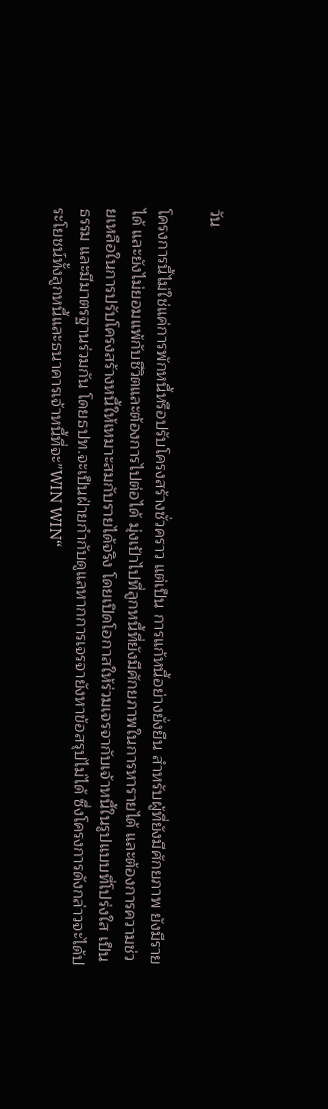วัน

โครงการนี้ไม่ใช่แค่การพักหนี้หรือปรับโครงสร้างชั่วคราว แต่เป็น การแก้หนี้อย่างยั่งยืน สำหรับผู้ที่ยังมีศักยภาพ ยังมีรายได้ และยังไม่ยอมแพ้กับชีวิตและต้องการไปต่อได้ มุ่งเป้าไปที่ลูกหนี้ที่ยังมีศักยภาพในการหารายได้ และต้องการความช่วยเหลือในการปรับโครงสร้างหนี้ให้เหมาะสมกับรายได้จริง โดยเปิดโอกาสให้ร่วมเจรจากับเจ้าหนี้ในรูปแบบที่โปร่งใส เป็นธรรม และมีมาตรฐานร่วมกัน โดยธปท.จะเป็นฝ่ายกำกับดูแลหากการเจรจายังหาข้อสรุปไม่ได้ ซึ่งโครงการดังกล่าวจะได้ประโยชน์ทั้งลูกหนี้และธนาคารเจ้าหนี้ที่จะ”WIN WIN“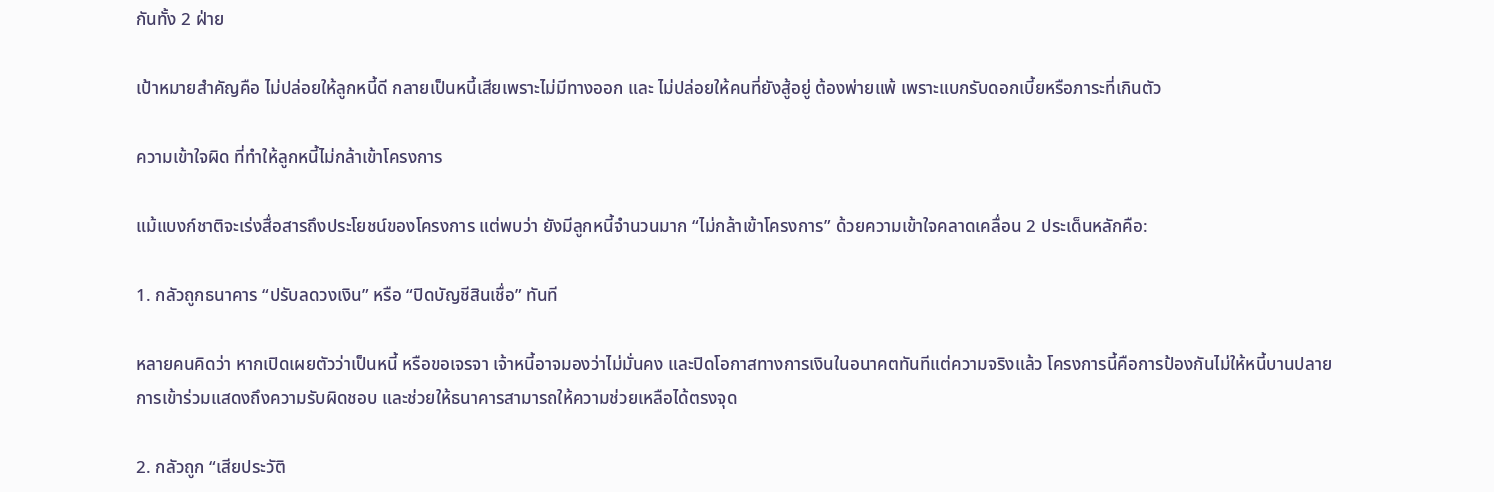กันทั้ง 2 ฝ่าย

เป้าหมายสำคัญคือ ไม่ปล่อยให้ลูกหนี้ดี กลายเป็นหนี้เสียเพราะไม่มีทางออก และ ไม่ปล่อยให้คนที่ยังสู้อยู่ ต้องพ่ายแพ้ เพราะแบกรับดอกเบี้ยหรือภาระที่เกินตัว

ความเข้าใจผิด ที่ทำให้ลูกหนี้ไม่กล้าเข้าโครงการ

แม้แบงก์ชาติจะเร่งสื่อสารถึงประโยชน์ของโครงการ แต่พบว่า ยังมีลูกหนี้จำนวนมาก “ไม่กล้าเข้าโครงการ” ด้วยความเข้าใจคลาดเคลื่อน 2 ประเด็นหลักคือ:

1. กลัวถูกธนาคาร “ปรับลดวงเงิน” หรือ “ปิดบัญชีสินเชื่อ” ทันที

หลายคนคิดว่า หากเปิดเผยตัวว่าเป็นหนี้ หรือขอเจรจา เจ้าหนี้อาจมองว่าไม่มั่นคง และปิดโอกาสทางการเงินในอนาคตทันทีแต่ความจริงแล้ว โครงการนี้คือการป้องกันไม่ให้หนี้บานปลาย การเข้าร่วมแสดงถึงความรับผิดชอบ และช่วยให้ธนาคารสามารถให้ความช่วยเหลือได้ตรงจุด

2. กลัวถูก “เสียประวัติ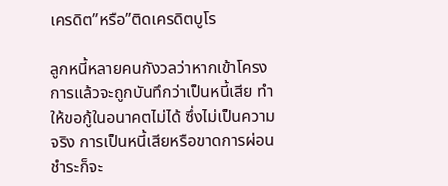เครดิต”หรือ”ติดเครดิตบูโร

ลูกหนี้หลายคนกังวลว่าหากเข้าโครงการแล้วจะถูกบันทึกว่าเป็นหนี้เสีย ทำให้ขอกู้ในอนาคตไม่ได้ ซึ่งไม่เป็นความจริง การเป็นหนี้เสียหรือขาดการผ่อนชำระก็จะ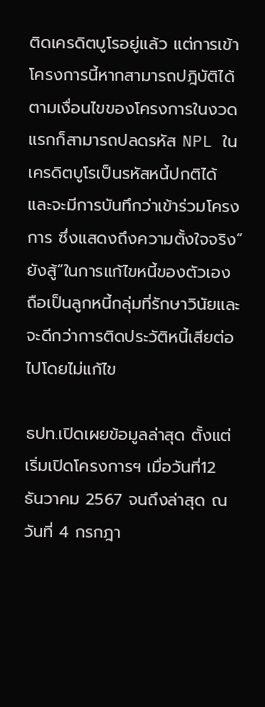ติดเครดิตบูโรอยู่แล้ว แต่การเข้าโครงการนี้หากสามารถปฎิบัติได้ตามเงื่อนไขของโครงการในงวดแรกก็สามารถปลดรหัส NPL ในเครดิตบูโรเป็นรหัสหนี้ปกติได้ และจะมีการบันทึกว่าเข้าร่วมโครงการ ซึ่งแสดงถึงความตั้งใจจริง”ยังสู้”ในการแก้ไขหนี้ของตัวเอง ถือเป็นลูกหนี้กลุ่มที่รักษาวินัยและจะดีกว่าการติดประวัติหนี้เสียต่อไปโดยไม่แก้ไข

ธปท.เปิดเผยข้อมูลล่าสุด ตั้งแต่เริ่มเปิดโครงการฯ เมื่อวันที่12 ธันวาคม 2567 จนถึงล่าสุด ณ วันที่ 4 กรกฎา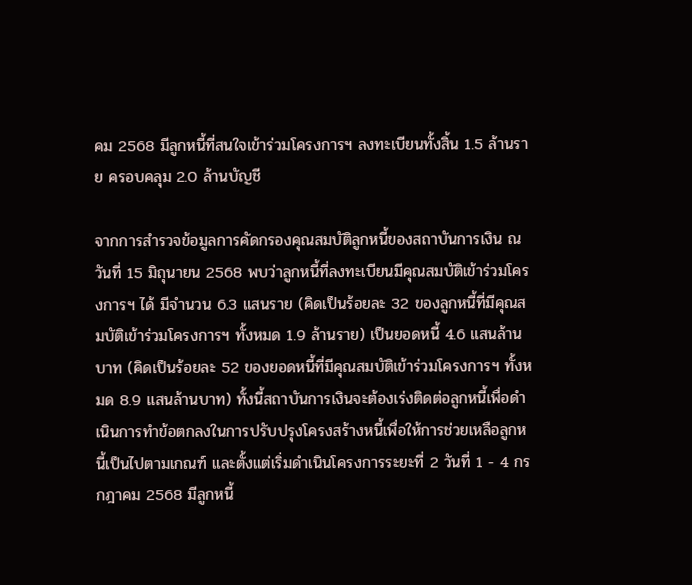คม 2568 มีลูกหนี้ที่สนใจเข้าร่วมโครงการฯ ลงทะเบียนทั้งสิ้น 1.5 ล้านราย ครอบคลุม 2.0 ล้านบัญชี

จากการสำรวจข้อมูลการคัดกรองคุณสมบัติลูกหนี้ของสถาบันการเงิน ณ วันที่ 15 มิถุนายน 2568 พบว่าลูกหนี้ที่ลงทะเบียนมีคุณสมบัติเข้าร่วมโครงการฯ ได้ มีจำนวน 6.3 แสนราย (คิดเป็นร้อยละ 32 ของลูกหนี้ที่มีคุณสมบัติเข้าร่วมโครงการฯ ทั้งหมด 1.9 ล้านราย) เป็นยอดหนี้ 4.6 แสนล้านบาท (คิดเป็นร้อยละ 52 ของยอดหนี้ที่มีคุณสมบัติเข้าร่วมโครงการฯ ทั้งหมด 8.9 แสนล้านบาท) ทั้งนี้สถาบันการเงินจะต้องเร่งติดต่อลูกหนี้เพื่อดำเนินการทำข้อตกลงในการปรับปรุงโครงสร้างหนี้เพื่อให้การช่วยเหลือลูกหนี้เป็นไปตามเกณฑ์ และตั้งแต่เริ่มดำเนินโครงการระยะที่ 2 วันที่ 1 - 4 กรกฎาคม 2568 มีลูกหนี้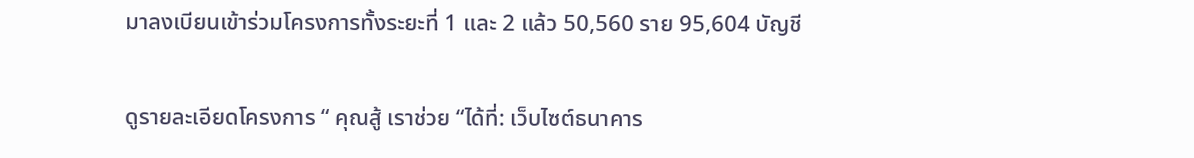มาลงเบียนเข้าร่วมโครงการทั้งระยะที่ 1 และ 2 แล้ว 50,560 ราย 95,604 บัญชี

ดูรายละเอียดโครงการ “ คุณสู้ เราช่วย “ได้ที่: เว็บไซต์ธนาคาร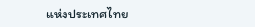แห่งประเทศไทย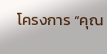โครงการ “คุณ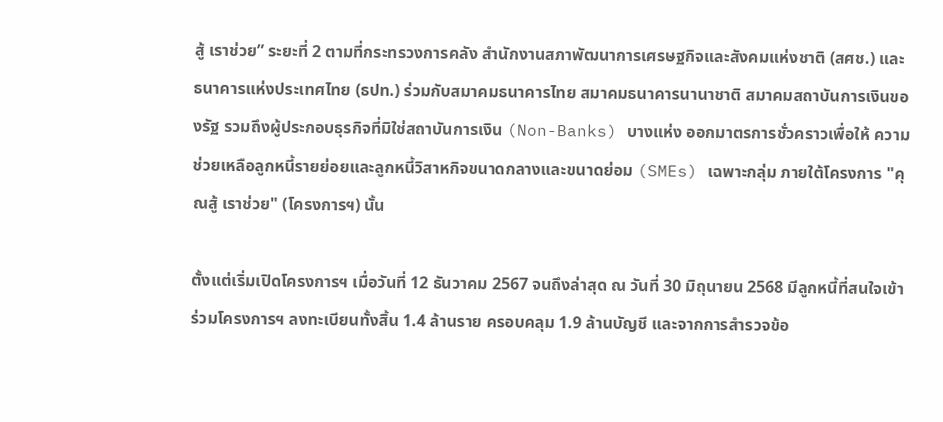สู้ เราช่วย” ระยะที่ 2 ตามที่กระทรวงการคลัง สำนักงานสภาพัฒนาการเศรษฐกิจและสังคมแห่งชาติ (สศช.) และธนาคารแห่งประเทศไทย (ธปท.) ร่วมกับสมาคมธนาคารไทย สมาคมธนาคารนานาชาติ สมาคมสถาบันการเงินของรัฐ รวมถึงผู้ประกอบธุรกิจที่มิใช่สถาบันการเงิน (Non-Banks) บางแห่ง ออกมาตรการชั่วคราวเพื่อให้ ความช่วยเหลือลูกหนี้รายย่อยและลูกหนี้วิสาหกิจขนาดกลางและขนาดย่อม (SMEs) เฉพาะกลุ่ม ภายใต้โครงการ "คุณสู้ เราช่วย" (โครงการฯ) นั้น

ตั้งแต่เริ่มเปิดโครงการฯ เมื่อวันที่ 12 ธันวาคม 2567 จนถึงล่าสุด ณ วันที่ 30 มิถุนายน 2568 มีลูกหนี้ที่สนใจเข้าร่วมโครงการฯ ลงทะเบียนทั้งสิ้น 1.4 ล้านราย ครอบคลุม 1.9 ล้านบัญชี และจากการสำรวจข้อ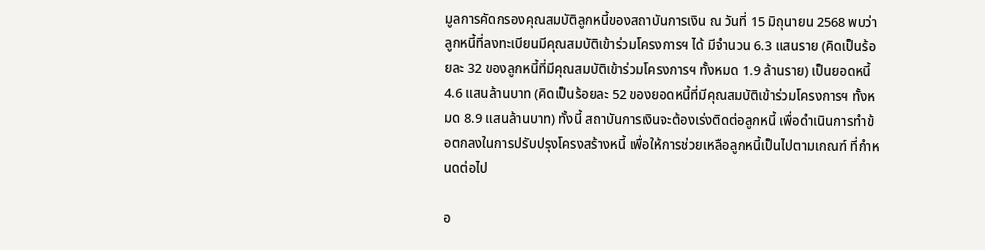มูลการคัดกรองคุณสมบัติลูกหนี้ของสถาบันการเงิน ณ วันที่ 15 มิถุนายน 2568 พบว่าลูกหนี้ที่ลงทะเบียนมีคุณสมบัติเข้าร่วมโครงการฯ ได้ มีจำนวน 6.3 แสนราย (คิดเป็นร้อยละ 32 ของลูกหนี้ที่มีคุณสมบัติเข้าร่วมโครงการฯ ทั้งหมด 1.9 ล้านราย) เป็นยอดหนี้ 4.6 แสนล้านบาท (คิดเป็นร้อยละ 52 ของยอดหนี้ที่มีคุณสมบัติเข้าร่วมโครงการฯ ทั้งหมด 8.9 แสนล้านบาท) ทั้งนี้ สถาบันการเงินจะต้องเร่งติดต่อลูกหนี้ เพื่อดำเนินการทำข้อตกลงในการปรับปรุงโครงสร้างหนี้ เพื่อให้การช่วยเหลือลูกหนี้เป็นไปตามเกณฑ์ ที่กำหนดต่อไป

อ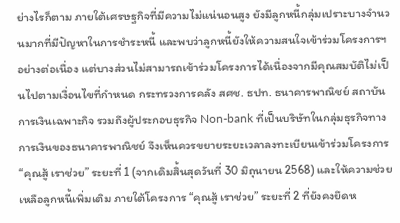ย่างไรก็ตาม ภายใต้เศรษฐกิจที่มีความไม่แน่นอนสูง ยังมีลูกหนี้กลุ่มเปราะบางจำนวนมากที่มีปัญหาในการชำระหนี้ และพบว่าลูกหนี้ยังให้ความสนใจเข้าร่วมโครงการฯ อย่างต่อเนื่อง แต่บางส่วนไม่สามารถเข้าร่วมโครงการได้เนื่องจากมีคุณสมบัติไม่เป็นไปตามเงื่อนไขที่กำหนด กระทรวงการคลัง สศช. ธปท. ธนาคารพาณิชย์ สถาบันการเงินเฉพาะกิจ รวมถึงผู้ประกอบธุรกิจ Non-bank ที่เป็นบริษัทในกลุ่มธุรกิจทางการเงินของธนาคารพาณิชย์ จึงเห็นควรขยายระยะเวลาลงทะเบียนเข้าร่วมโครงการ “คุณสู้ เราช่วย” ระยะที่ 1 (จากเดิมสิ้นสุดวันที่ 30 มิถุนายน 2568) และให้ความช่วยเหลือลูกหนี้เพิ่มเติม ภายใต้โครงการ “คุณสู้ เราช่วย” ระยะที่ 2 ที่ยังคงยึดห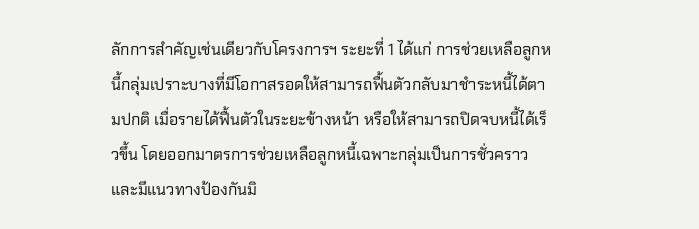ลักการสำคัญเช่นเดียวกับโครงการฯ ระยะที่ 1 ได้แก่ การช่วยเหลือลูกหนี้กลุ่มเปราะบางที่มีโอกาสรอดให้สามารถฟื้นตัวกลับมาชำระหนี้ได้ตามปกติ เมื่อรายได้ฟื้นตัวในระยะข้างหน้า หรือให้สามารถปิดจบหนี้ได้เร็วขึ้น โดยออกมาตรการช่วยเหลือลูกหนี้เฉพาะกลุ่มเป็นการชั่วคราว และมีแนวทางป้องกันมิ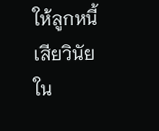ให้ลูกหนี้เสียวินัยใน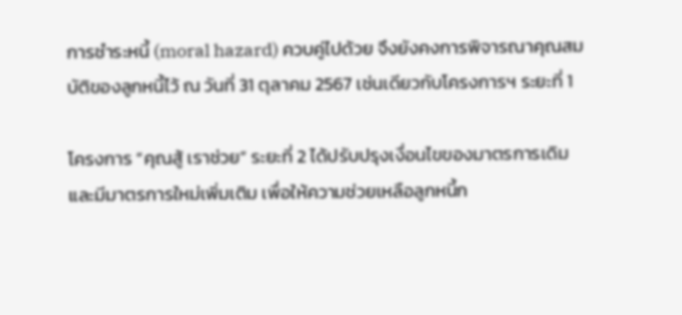การชำระหนี้ (moral hazard) ควบคู่ไปด้วย จึงยังคงการพิจารณาคุณสมบัติของลูกหนี้ไว้ ณ วันที่ 31 ตุลาคม 2567 เช่นเดียวกับโครงการฯ ระยะที่ 1

โครงการ “คุณสู้ เราช่วย” ระยะที่ 2 ได้ปรับปรุงเงื่อนไขของมาตรการเดิม และมีมาตรการใหม่เพิ่มเติม เพื่อให้ความช่วยเหลือลูกหนี้ก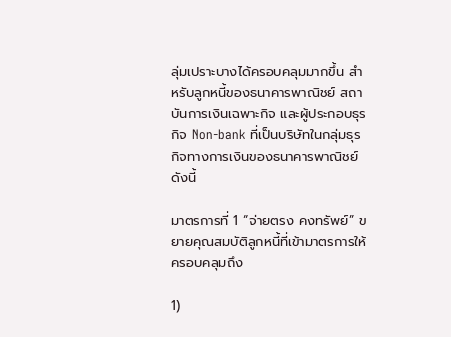ลุ่มเปราะบางได้ครอบคลุมมากขึ้น สำหรับลูกหนี้ของธนาคารพาณิชย์ สถาบันการเงินเฉพาะกิจ และผู้ประกอบธุรกิจ Non-bank ที่เป็นบริษัทในกลุ่มธุรกิจทางการเงินของธนาคารพาณิชย์ ดังนี้

มาตรการที่ 1 “จ่ายตรง คงทรัพย์” ขยายคุณสมบัติลูกหนี้ที่เข้ามาตรการให้ครอบคลุมถึง

1)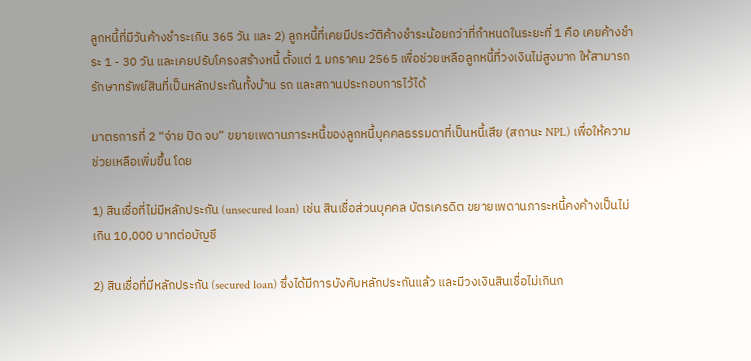ลูกหนี้ที่มีวันค้างชำระเกิน 365 วัน และ 2) ลูกหนี้ที่เคยมีประวัติค้างชำระน้อยกว่าที่กำหนดในระยะที่ 1 คือ เคยค้างชำระ 1 - 30 วัน และเคยปรับโครงสร้างหนี้ ตั้งแต่ 1 มกราคม 2565 เพื่อช่วยเหลือลูกหนี้ที่วงเงินไม่สูงมาก ให้สามารถรักษาทรัพย์สินที่เป็นหลักประกันทั้งบ้าน รถ และสถานประกอบการไว้ได้

มาตรการที่ 2 “จ่าย ปิด จบ” ขยายเพดานภาระหนี้ของลูกหนี้บุคคลธรรมดาที่เป็นหนี้เสีย (สถานะ NPL) เพื่อให้ความช่วยเหลือเพิ่มขึ้น โดย

1) สินเชื่อที่ไม่มีหลักประกัน (unsecured loan) เช่น สินเชื่อส่วนบุคคล บัตรเครดิต ขยายเพดานภาระหนี้คงค้างเป็นไม่เกิน 10,000 บาทต่อบัญชี

2) สินเชื่อที่มีหลักประกัน (secured loan) ซึ่งได้มีการบังคับหลักประกันแล้ว และมีวงเงินสินเชื่อไม่เกินก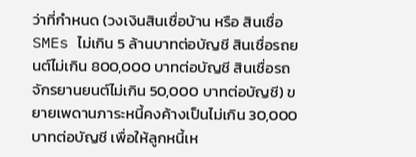ว่าที่กำหนด (วงเงินสินเชื่อบ้าน หรือ สินเชื่อ SMEs ไม่เกิน 5 ล้านบาทต่อบัญชี สินเชื่อรถยนต์ไม่เกิน 800,000 บาทต่อบัญชี สินเชื่อรถจักรยานยนต์ไม่เกิน 50,000 บาทต่อบัญชี) ขยายเพดานภาระหนี้คงค้างเป็นไม่เกิน 30,000 บาทต่อบัญชี เพื่อให้ลูกหนี้เห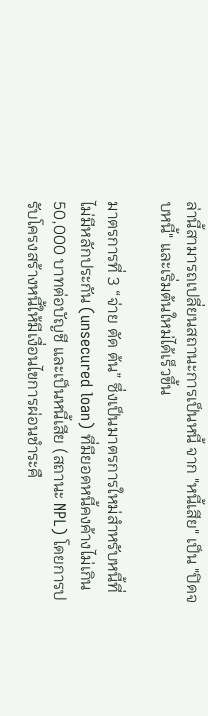ล่านี้สามารถเปลี่ยนสถานะการเป็นหนี้ จาก "หนี้เสีย" เป็น "ปิดจบหนี้" และเริ่มต้นใหม่ได้เร็วขึ้น

มาตรการที่ 3 “จ่าย ตัด ต้น” ซึ่งเป็นมาตรการใหม่สำหรับหนี้ที่ไม่มีหลักประกัน (unsecured loan) ที่มียอดหนี้คงค้างไม่เกิน 50,000 บาทต่อบัญชี และเป็นหนี้เสีย (สถานะ NPL) โดยการปรับโครงสร้างหนี้ให้มีเงื่อนไขการผ่อนชำระคื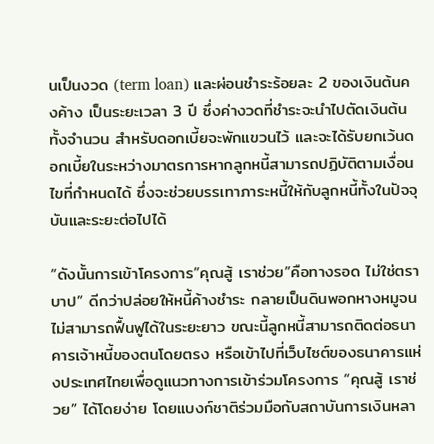นเป็นงวด (term loan) และผ่อนชำระร้อยละ 2 ของเงินต้นคงค้าง เป็นระยะเวลา 3 ปี ซึ่งค่างวดที่ชำระจะนำไปตัดเงินต้นทั้งจำนวน สำหรับดอกเบี้ยจะพักแขวนไว้ และจะได้รับยกเว้นดอกเบี้ยในระหว่างมาตรการหากลูกหนี้สามารถปฏิบัติตามเงื่อนไขที่กำหนดได้ ซึ่งจะช่วยบรรเทาภาระหนี้ให้กับลูกหนี้ทั้งในปัจจุบันและระยะต่อไปได้

“ดังนั้นการเข้าโครงการ”คุณสู้ เราช่วย”คือทางรอด ไม่ใช่ตราบาป” ดีกว่าปล่อยให้หนี้ค้างชำระ กลายเป็นดินพอกหางหมูจนไม่สามารถฟื้นฟูได้ในระยะยาว ขณะนี้ลูกหนี้สามารถติดต่อธนาคารเจ้าหนี้ของตนโดยตรง หรือเข้าไปที่เว็บไซต์ของธนาคารแห่งประเทศไทยเพื่อดูแนวทางการเข้าร่วมโครงการ “คุณสู้ เราช่วย” ได้โดยง่าย โดยแบงก์ชาติร่วมมือกับสถาบันการเงินหลา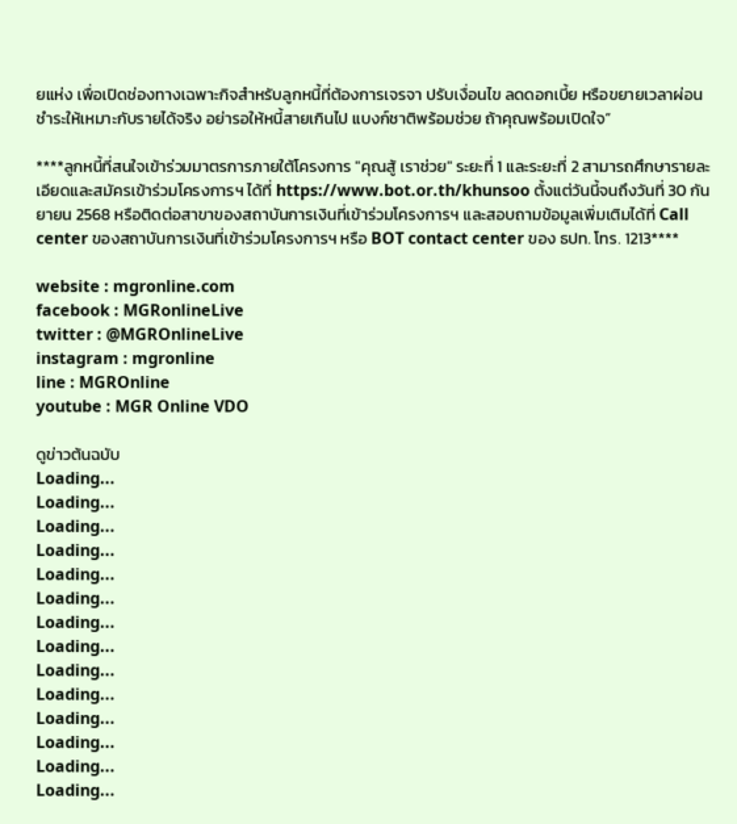ยแห่ง เพื่อเปิดช่องทางเฉพาะกิจสำหรับลูกหนี้ที่ต้องการเจรจา ปรับเงื่อนไข ลดดอกเบี้ย หรือขยายเวลาผ่อนชำระให้เหมาะกับรายได้จริง อย่ารอให้หนี้สายเกินไป แบงก์ชาติพร้อมช่วย ถ้าคุณพร้อมเปิดใจ”

****ลูกหนี้ที่สนใจเข้าร่วมมาตรการภายใต้โครงการ "คุณสู้ เราช่วย" ระยะที่ 1 และระยะที่ 2 สามารถศึกษารายละเอียดและสมัครเข้าร่วมโครงการฯ ได้ที่ https://www.bot.or.th/khunsoo ตั้งแต่วันนี้จนถึงวันที่ 30 กันยายน 2568 หรือติดต่อสาขาของสถาบันการเงินที่เข้าร่วมโครงการฯ และสอบถามข้อมูลเพิ่มเติมได้ที่ Call center ของสถาบันการเงินที่เข้าร่วมโครงการฯ หรือ BOT contact center ของ ธปท. โทร. 1213****

website : mgronline.com
facebook : MGRonlineLive
twitter : @MGROnlineLive
instagram : mgronline
line : MGROnline
youtube : MGR Online VDO

ดูข่าวต้นฉบับ
Loading...
Loading...
Loading...
Loading...
Loading...
Loading...
Loading...
Loading...
Loading...
Loading...
Loading...
Loading...
Loading...
Loading...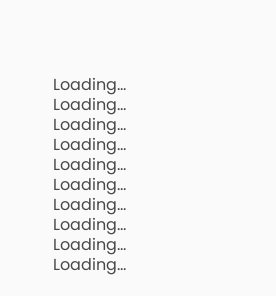Loading...
Loading...
Loading...
Loading...
Loading...
Loading...
Loading...
Loading...
Loading...
Loading...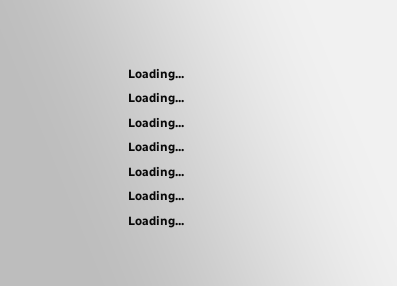Loading...
Loading...
Loading...
Loading...
Loading...
Loading...
Loading...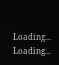Loading...
Loading...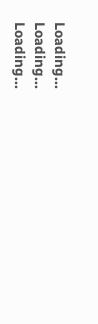Loading...
Loading...
Loading...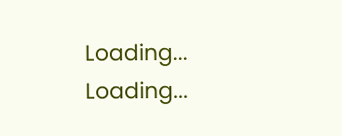Loading...
Loading...